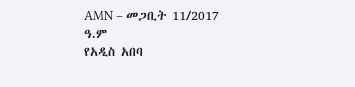AMN – መጋቢት 11/2017 ዓ.ም
የአዲስ አበባ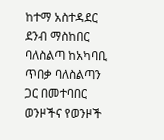ከተማ አስተዳደር ደንብ ማስከበር ባለስልጣ ከአካባቢ ጥበቃ ባለስልጣን ጋር በመተባበር ወንዞችና የወንዞች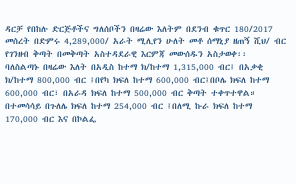ዳርቻ የበከሉ ድርጅቶችና ግለሰቦችን በዛሬው እለትም በደንብ ቁጥር 180/2017 መሰረት በድምሩ 4,289,000/ አራት ሚሊየን ሁለት መቶ ሰማኒያ ዘጠኝ ሺህ/ ብር የገንዘብ ቅጣት በመቅጣት አስተዳደራዊ እርምጃ መውሰዱን አስታወቀ፡፡
ባለስልጣኑ በዛሬው እለት በአዲስ ከተማ ክ/ከተማ 1,315,000 ብር፤ በአቃቂ ክ/ከተማ 800,000 ብር ፤በየካ ክፍለ ከተማ 600,000 ብር፤በቦሌ ክፍለ ከተማ 600,000 ብር፣ በአራዳ ክፍለ ከተማ 500,000 ብር ቅጣት ተቀጥተዋል።
በተመሳሳይ በጉለሌ ክፍለ ከተማ 254,000 ብር ፤በለሚ ኩራ ክፍለ ከተማ
170,000 ብር እና በኮልፌ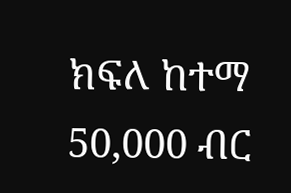ክፍለ ከተማ 50,000 ብር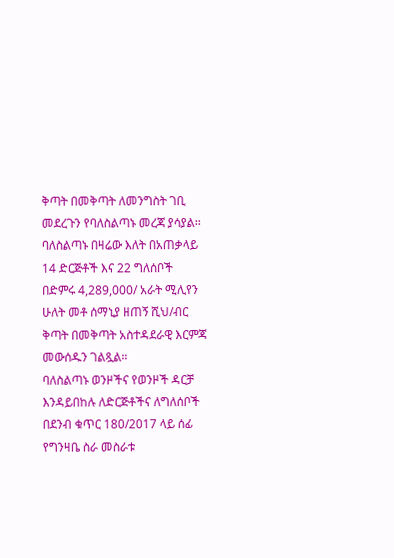ቅጣት በመቅጣት ለመንግስት ገቢ መደረጉን የባለስልጣኑ መረጃ ያሳያል፡፡
ባለስልጣኑ በዛሬው እለት በአጠቃላይ 14 ድርጅቶች እና 22 ግለሰቦች በድምሩ 4,289,000/ አራት ሚሊየን ሁለት መቶ ሰማኒያ ዘጠኝ ሺህ/ብር ቅጣት በመቅጣት አስተዳደራዊ እርምጃ መውሰዱን ገልጿል።
ባለስልጣኑ ወንዞችና የወንዞች ዳርቻ እንዳይበከሉ ለድርጅቶችና ለግለሰቦች በደንብ ቁጥር 180/2017 ላይ ሰፊ የግንዛቤ ስራ መስራቱ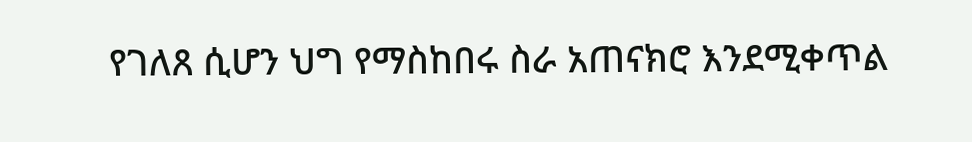የገለጸ ሲሆን ህግ የማስከበሩ ስራ አጠናክሮ እንደሚቀጥል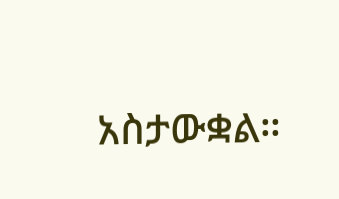አስታውቋል።